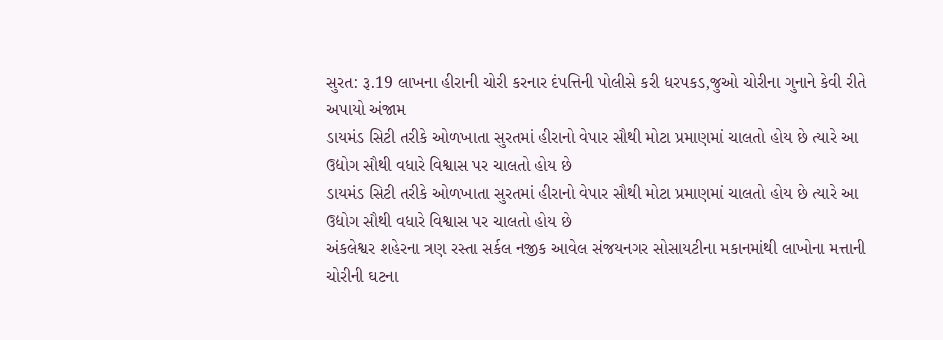સુરત: રૂ.19 લાખના હીરાની ચોરી કરનાર દંપત્તિની પોલીસે કરી ધરપકડ,જુઓ ચોરીના ગુનાને કેવી રીતે અપાયો અંજામ
ડાયમંડ સિટી તરીકે ઓળખાતા સુરતમાં હીરાનો વેપાર સૌથી મોટા પ્રમાણમાં ચાલતો હોય છે ત્યારે આ ઉદ્યોગ સૌથી વધારે વિશ્વાસ પર ચાલતો હોય છે
ડાયમંડ સિટી તરીકે ઓળખાતા સુરતમાં હીરાનો વેપાર સૌથી મોટા પ્રમાણમાં ચાલતો હોય છે ત્યારે આ ઉદ્યોગ સૌથી વધારે વિશ્વાસ પર ચાલતો હોય છે
અંકલેશ્વર શહેરના ત્રણ રસ્તા સર્કલ નજીક આવેલ સંજયનગર સોસાયટીના મકાનમાંથી લાખોના મત્તાની ચોરીની ઘટના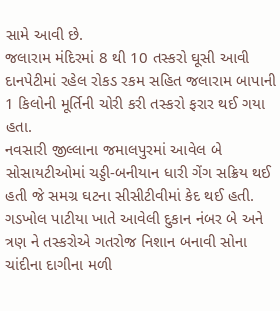સામે આવી છે.
જલારામ મંદિરમાં 8 થી 10 તસ્કરો ઘૂસી આવી દાનપેટીમાં રહેલ રોકડ રકમ સહિત જલારામ બાપાની 1 કિલોની મૂર્તિની ચોરી કરી તસ્કરો ફરાર થઈ ગયા હતા.
નવસારી જીલ્લાના જમાલપુરમાં આવેલ બે સોસાયટીઓમાં ચડ્ડી-બનીયાન ધારી ગેંગ સક્રિય થઈ હતી જે સમગ્ર ઘટના સીસીટીવીમાં કેદ થઈ હતી.
ગડખોલ પાટીયા ખાતે આવેલી દુકાન નંબર બે અને ત્રણ ને તસ્કરોએ ગતરોજ નિશાન બનાવી સોના ચાંદીના દાગીના મળી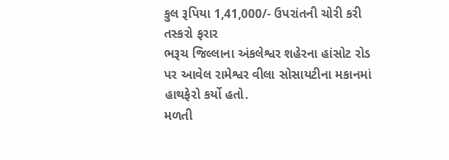કુલ રૂપિયા 1,41,000/- ઉપરાંતની ચોરી કરી તસ્કરો ફરાર
ભરૂચ જિલ્લાના અંકલેશ્વર શહેરના હાંસોટ રોડ પર આવેલ રામેશ્વર વીલા સોસાયટીના મકાનમાં હાથફેરો કર્યો હતો.
મળતી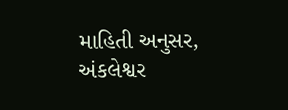માહિતી અનુસર, અંકલેશ્વર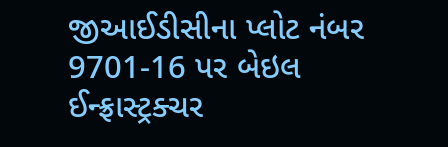જીઆઈડીસીના પ્લોટ નંબર 9701-16 પર બેઇલ ઈન્ફ્રાસ્ટ્રક્ચર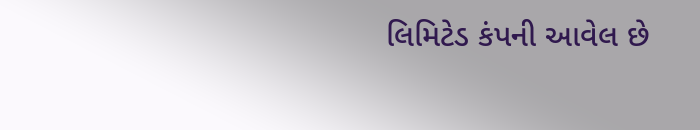લિમિટેડ કંપની આવેલ છે